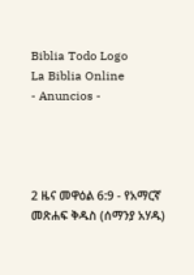Biblia Todo Logo
La Biblia Online
- Anuncios -




2 ዜና መዋዕል 6:9 - የአማርኛ መጽሐፍ ቅዱስ (ሰማንያ አሃዱ)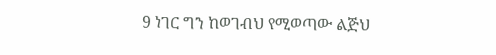9 ነገር ግን ከወገብህ የሚወጣው ልጅህ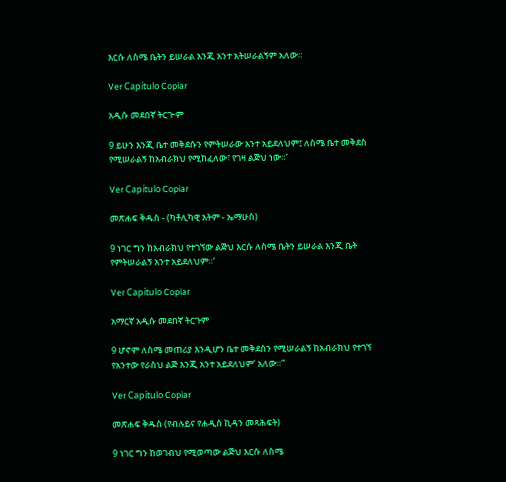እርሱ ለስሜ ቤትን ይሠራል እንጂ አንተ አትሠራልኝም አለው።

Ver Capítulo Copiar

አዲሱ መደበኛ ትርጒም

9 ይሁን እንጂ ቤተ መቅደሱን የምትሠራው አንተ አይደለህም፤ ለስሜ ቤተ መቅደስ የሚሠራልኝ ከአብራክህ የሚከፈለው፣ የገዛ ልጅህ ነው።’

Ver Capítulo Copiar

መጽሐፍ ቅዱስ - (ካቶሊካዊ እትም - ኤማሁስ)

9 ነገር ግን ከአብራክህ የተገኘው ልጅህ እርሱ ለስሜ ቤትን ይሠራል እንጂ ቤት የምትሠራልኝ አንተ አይደለህም።’

Ver Capítulo Copiar

አማርኛ አዲሱ መደበኛ ትርጉም

9 ሆኖም ለስሜ መጠሪያ እንዲሆን ቤተ መቅደስን የሚሠራልኝ ከአብራክህ የተገኘ የአንተው የራስህ ልጅ እንጂ አንተ አይደለህም’ አለው።”

Ver Capítulo Copiar

መጽሐፍ ቅዱስ (የብሉይና የሐዲስ ኪዳን መጻሕፍት)

9 ነገር ግን ከወገብህ የሚወጣው ልጅህ እርሱ ለስሜ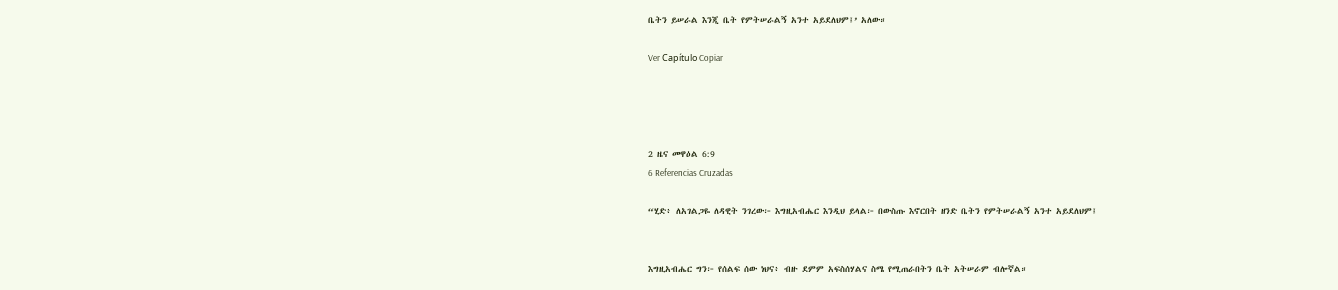ቤትን ይሠራል እንጂ ቤት የምትሠራልኝ አንተ አይደለህም፤’ አለው።

Ver Capítulo Copiar




2 ዜና መዋዕል 6:9
6 Referencias Cruzadas

“ሂድ፥ ለአገልጋዬ ለዳዊት ንገረው፦ እግዚአብሔር እንዲህ ይላል፦ በውስጡ እኖርበት ዘንድ ቤትን የምትሠራልኝ አንተ አይደለህም፤


እግዚአብሔር ግን፦ የሰልፍ ሰው ነህና፥ ብዙ ደምም አፍስሰሃልና ስሜ የሚጠራበትን ቤት አትሠራም ብሎኛል።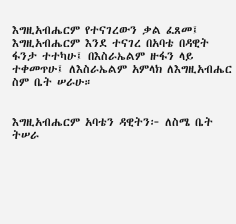እግዚአብሔርም የተናገረውን ቃል ፈጸመ፤ እግዚአብሔርም እንደ ተናገረ በአባቴ በዳዊት ፋንታ ተተካሁ፤ በእስራኤልም ዙፋን ላይ ተቀመጥሁ፤ ለእስራኤልም አምላክ ለእግዚአብሔር ስም ቤት ሠራሁ።


እግዚአብሔርም አባቴን ዳዊትን፦ ለስሜ ቤት ትሠራ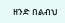ዘንድ በልብህ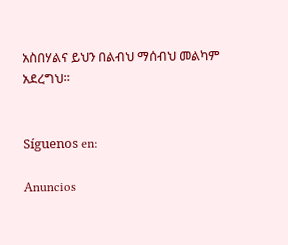አስበሃልና ይህን በልብህ ማሰብህ መልካም አደረግህ።


Síguenos en:

Anuncios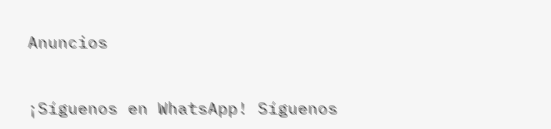Anuncios


¡Síguenos en WhatsApp! Síguenos